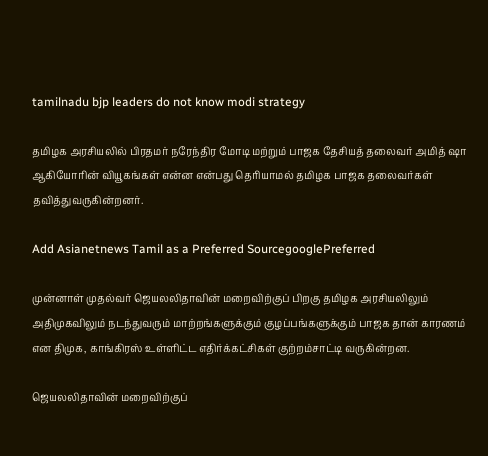tamilnadu bjp leaders do not know modi strategy

தமிழக அரசியலில் பிரதமர் நரேந்திர மோடி மற்றும் பாஜக தேசியத் தலைவர் அமித் ஷா ஆகியோரின் வியூகங்கள் என்ன என்பது தெரியாமல் தமிழக பாஜக தலைவர்கள் தவித்துவருகின்றனர்.

Add Asianetnews Tamil as a Preferred SourcegooglePreferred

முன்னாள் முதல்வர் ஜெயலலிதாவின் மறைவிற்குப் பிறகு தமிழக அரசியலிலும் அதிமுகவிலும் நடந்துவரும் மாற்றங்களுக்கும் குழப்பங்களுக்கும் பாஜக தான் காரணம் என திமுக, காங்கிரஸ் உள்ளிட்ட எதிர்க்கட்சிகள் குற்றம்சாட்டி வருகின்றன.

ஜெயலலிதாவின் மறைவிற்குப்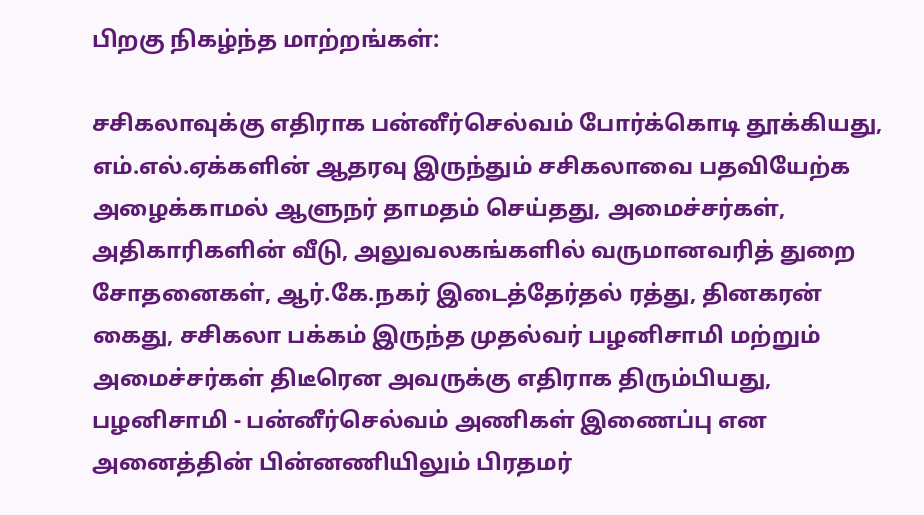பிறகு நிகழ்ந்த மாற்றங்கள்:

சசிகலாவுக்கு எதிராக பன்னீர்செல்வம் போர்க்கொடி தூக்கியது, எம்.எல்.ஏக்களின் ஆதரவு இருந்தும் சசிகலாவை பதவியேற்க அழைக்காமல் ஆளுநர் தாமதம் செய்தது, அமைச்சர்கள், அதிகாரிகளின் வீடு, அலுவலகங்களில் வருமானவரித் துறை சோதனைகள், ஆர்.கே.நகர் இடைத்தேர்தல் ரத்து, தினகரன் கைது, சசிகலா பக்கம் இருந்த முதல்வர் பழனிசாமி மற்றும் அமைச்சர்கள் திடீரென அவருக்கு எதிராக திரும்பியது, பழனிசாமி - பன்னீர்செல்வம் அணிகள் இணைப்பு என அனைத்தின் பின்னணியிலும் பிரதமர்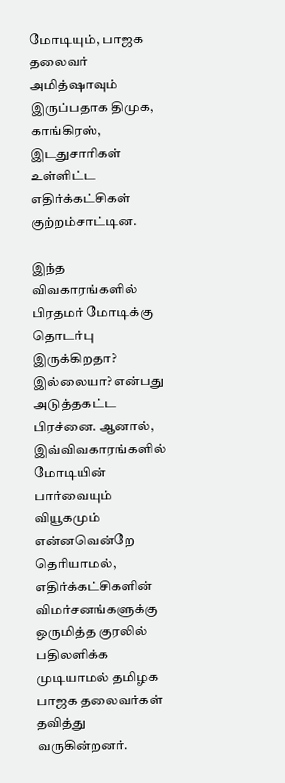மோடியும், பாஜக தலைவர் அமித்ஷாவும் இருப்பதாக திமுக, காங்கிரஸ், இடதுசாரிகள் உள்ளிட்ட எதிர்க்கட்சிகள் குற்றம்சாட்டின.

இந்த விவகாரங்களில் பிரதமர் மோடிக்கு தொடர்பு இருக்கிறதா? இல்லையா? என்பது அடுத்தகட்ட பிரச்னை. ஆனால், இவ்விவகாரங்களில் மோடியின் பார்வையும் வியூகமும் என்னவென்றே தெரியாமல், எதிர்க்கட்சிகளின் விமர்சனங்களுக்கு ஒருமித்த குரலில் பதிலளிக்க முடியாமல் தமிழக பாஜக தலைவர்கள் தவித்து வருகின்றனர்.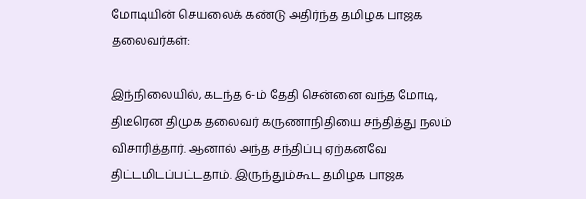மோடியின் செயலைக் கண்டு அதிர்ந்த தமிழக பாஜக தலைவர்கள்:

இந்நிலையில், கடந்த 6-ம் தேதி சென்னை வந்த மோடி, திடீரென திமுக தலைவர் கருணாநிதியை சந்தித்து நலம் விசாரித்தார். ஆனால் அந்த சந்திப்பு ஏற்கனவே திட்டமிடப்பட்டதாம். இருந்தும்கூட தமிழக பாஜக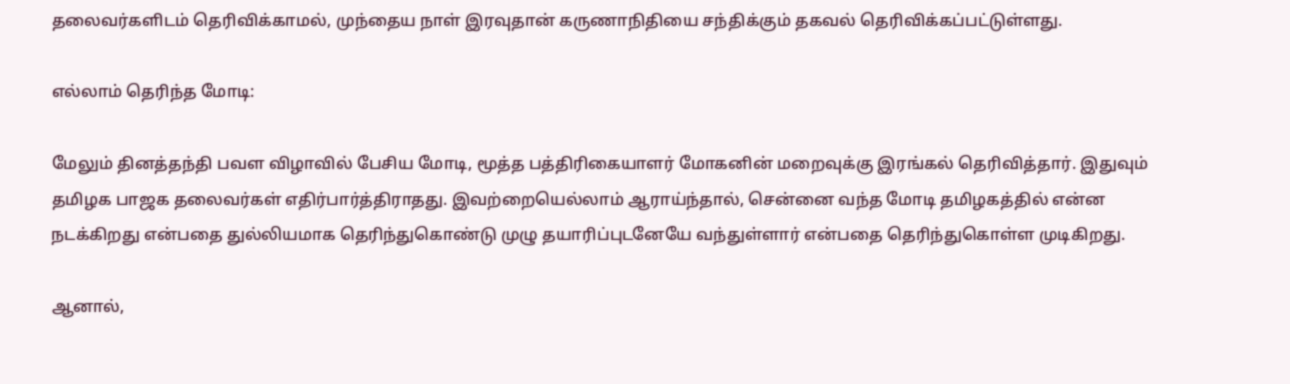தலைவர்களிடம் தெரிவிக்காமல், முந்தைய நாள் இரவுதான் கருணாநிதியை சந்திக்கும் தகவல் தெரிவிக்கப்பட்டுள்ளது.

எல்லாம் தெரிந்த மோடி:

மேலும் தினத்தந்தி பவள விழாவில் பேசிய மோடி, மூத்த பத்திரிகையாளர் மோகனின் மறைவுக்கு இரங்கல் தெரிவித்தார். இதுவும் தமிழக பாஜக தலைவர்கள் எதிர்பார்த்திராதது. இவற்றையெல்லாம் ஆராய்ந்தால், சென்னை வந்த மோடி தமிழகத்தில் என்ன நடக்கிறது என்பதை துல்லியமாக தெரிந்துகொண்டு முழு தயாரிப்புடனேயே வந்துள்ளார் என்பதை தெரிந்துகொள்ள முடிகிறது.

ஆனால்,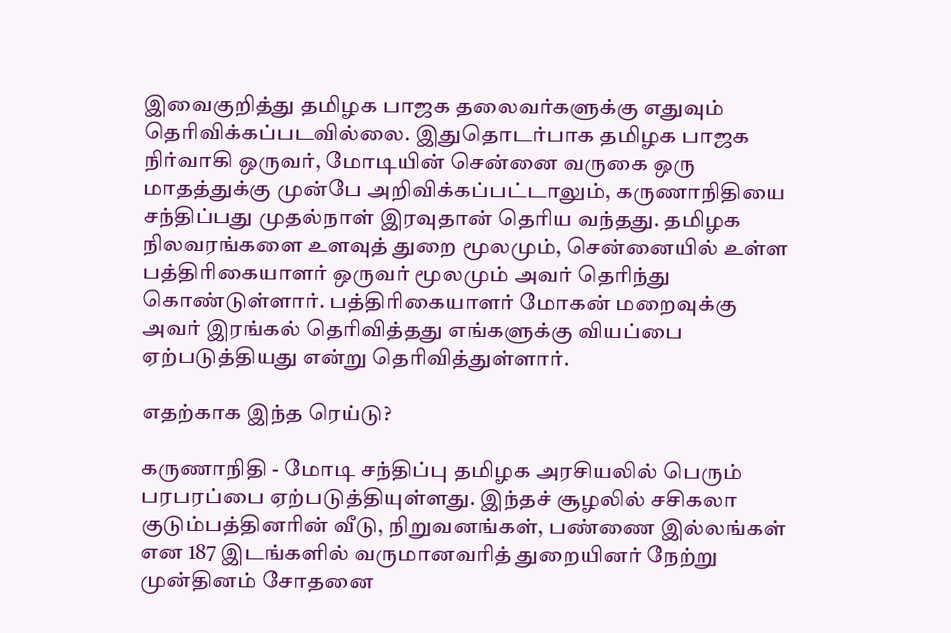இவைகுறித்து தமிழக பாஜக தலைவர்களுக்கு எதுவும் தெரிவிக்கப்படவில்லை. இதுதொடர்பாக தமிழக பாஜக நிர்வாகி ஒருவர், மோடியின் சென்னை வருகை ஒரு மாதத்துக்கு முன்பே அறிவிக்கப்பட்டாலும், கருணாநிதியை சந்திப்பது முதல்நாள் இரவுதான் தெரிய வந்தது. தமிழக நிலவரங்களை உளவுத் துறை மூலமும், சென்னையில் உள்ள பத்திரிகையாளர் ஒருவர் மூலமும் அவர் தெரிந்து கொண்டுள்ளார். பத்திரிகையாளர் மோகன் மறைவுக்கு அவர் இரங்கல் தெரிவித்தது எங்களுக்கு வியப்பை ஏற்படுத்தியது என்று தெரிவித்துள்ளார்.

எதற்காக இந்த ரெய்டு?

கருணாநிதி - மோடி சந்திப்பு தமிழக அரசியலில் பெரும் பரபரப்பை ஏற்படுத்தியுள்ளது. இந்தச் சூழலில் சசிகலா குடும்பத்தினரின் வீடு, நிறுவனங்கள், பண்ணை இல்லங்கள் என 187 இடங்களில் வருமானவரித் துறையினர் நேற்று முன்தினம் சோதனை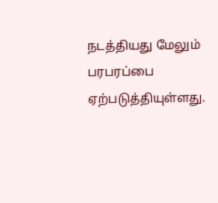நடத்தியது மேலும் பரபரப்பை ஏற்படுத்தியுள்ளது.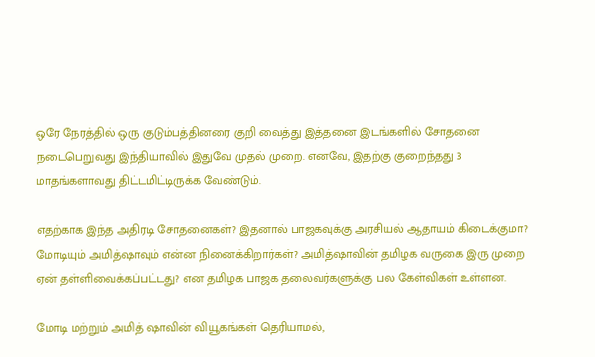ஒரே நேரத்தில் ஒரு குடும்பத்தினரை குறி வைத்து இத்தனை இடங்களில் சோதனை நடைபெறுவது இந்தியாவில் இதுவே முதல் முறை. எனவே, இதற்கு குறைந்தது 3 மாதங்களாவது திட்டமிட்டிருக்க வேண்டும்.

எதற்காக இந்த அதிரடி சோதனைகள்? இதனால் பாஜகவுக்கு அரசியல் ஆதாயம் கிடைக்குமா? மோடியும் அமித்ஷாவும் என்ன நினைக்கிறார்கள்? அமித்ஷாவின் தமிழக வருகை இரு முறை ஏன் தள்ளிவைக்கப்பட்டது? என தமிழக பாஜக தலைவர்களுக்கு பல கேள்விகள் உள்ளன.

மோடி மற்றும் அமித் ஷாவின் வியூகங்கள் தெரியாமல்,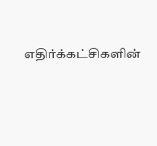எதிர்க்கட்சிகளின்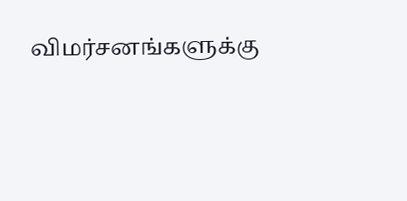விமர்சனங்களுக்கு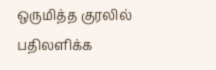ஒருமித்த குரலில் பதிலளிக்க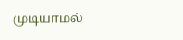முடியாமல்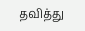தவித்து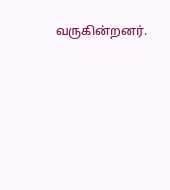வருகின்றனர்.